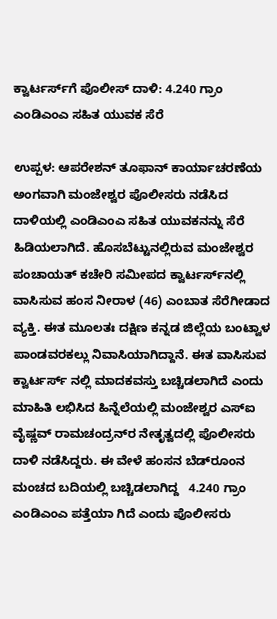ಕ್ವಾರ್ಟರ್ಸ್‌ಗೆ ಪೊಲೀಸ್ ದಾಳಿ: 4.240 ಗ್ರಾಂ ಎಂಡಿಎಂಎ ಸಹಿತ ಯುವಕ ಸೆರೆ

ಉಪ್ಪಳ: ಆಪರೇಶನ್ ತೂಫಾನ್ ಕಾರ್ಯಾಚರಣೆಯ ಅಂಗವಾಗಿ ಮಂಜೇಶ್ವರ ಪೊಲೀಸರು ನಡೆಸಿದ ದಾಳಿಯಲ್ಲಿ ಎಂಡಿಎಂಎ ಸಹಿತ ಯುವಕನನ್ನು ಸೆರೆ ಹಿಡಿಯಲಾಗಿದೆ. ಹೊಸಬೆಟ್ಟುನಲ್ಲಿರುವ ಮಂಜೇಶ್ವರ ಪಂಚಾಯತ್ ಕಚೇರಿ ಸಮೀಪದ ಕ್ವಾರ್ಟರ್ಸ್‌ನಲ್ಲಿ ವಾಸಿಸುವ ಹಂಸ ನೀರಾಳ (46) ಎಂಬಾತ ಸೆರೆಗೀಡಾದ ವ್ಯಕ್ತಿ. ಈತ ಮೂಲತಃ ದಕ್ಷಿಣ ಕನ್ನಡ ಜಿಲ್ಲೆಯ ಬಂಟ್ವಾಳ ಪಾಂಡವರಕಲ್ಲು ನಿವಾಸಿಯಾಗಿದ್ದಾನೆ. ಈತ ವಾಸಿಸುವ ಕ್ವಾರ್ಟರ್ಸ್ ನಲ್ಲಿ ಮಾದಕವಸ್ತು ಬಚ್ಚಿಡಲಾಗಿದೆ ಎಂದು ಮಾಹಿತಿ ಲಭಿಸಿದ ಹಿನ್ನೆಲೆಯಲ್ಲಿ ಮಂಜೇಶ್ವರ ಎಸ್‌ಐ ವೈಷ್ಣವ್ ರಾಮಚಂದ್ರನ್‌ರ ನೇತೃತ್ವದಲ್ಲಿ ಪೊಲೀಸರು ದಾಳಿ ನಡೆಸಿದ್ದರು. ಈ ವೇಳೆ ಹಂಸನ ಬೆಡ್‌ರೂಂನ ಮಂಚದ ಬದಿಯಲ್ಲಿ ಬಚ್ಚಿಡಲಾಗಿದ್ದ   4.240 ಗ್ರಾಂ ಎಂಡಿಎಂಎ ಪತ್ತೆಯಾ ಗಿದೆ ಎಂದು ಪೊಲೀಸರು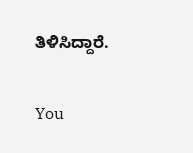ತಿಳಿಸಿದ್ದಾರೆ.

You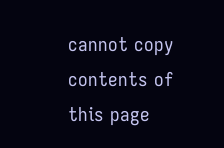cannot copy contents of this page